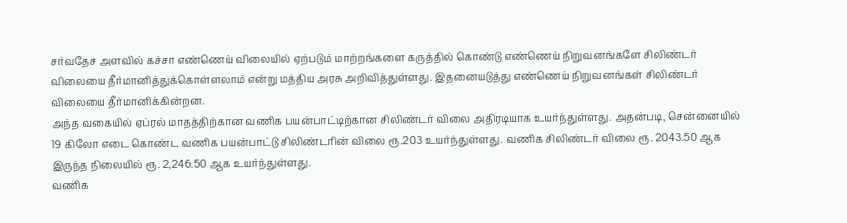சர்வதேச அளவில் கச்சா எண்ணெய் விலையில் ஏற்படும் மாற்றங்களை கருத்தில் கொண்டு எண்ணெய் நிறுவனங்களே சிலிண்டர் விலையை தீர்மானித்துக்கொள்ளலாம் என்று மத்திய அரசு அறிவித்துள்ளது. இதனையடுத்து எண்ணெய் நிறுவனங்கள் சிலிண்டர் விலையை தீர்மானிக்கின்றன.
அந்த வகையில் ஏப்ரல் மாதத்திற்கான வணிக பயன்பாட்டிற்கான சிலிண்டர் விலை அதிரடியாக உயர்ந்துள்ளது. அதன்படி, சென்னையில் 19 கிலோ எடை கொண்ட வணிக பயன்பாட்டு சிலிண்டரின் விலை ரூ.203 உயர்ந்துள்ளது. வணிக சிலிண்டர் விலை ரூ. 2043.50 ஆக இருந்த நிலையில் ரூ. 2,246.50 ஆக உயர்ந்துள்ளது.
வணிக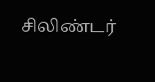சிலிண்டர்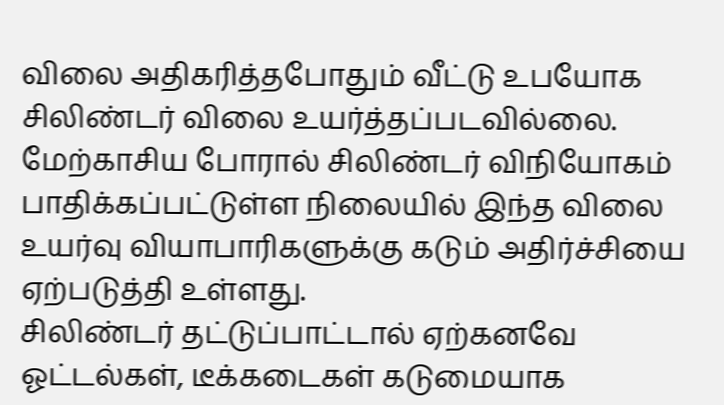விலை அதிகரித்தபோதும் வீட்டு உபயோக சிலிண்டர் விலை உயர்த்தப்படவில்லை.
மேற்காசிய போரால் சிலிண்டர் விநியோகம் பாதிக்கப்பட்டுள்ள நிலையில் இந்த விலை உயர்வு வியாபாரிகளுக்கு கடும் அதிர்ச்சியை ஏற்படுத்தி உள்ளது.
சிலிண்டர் தட்டுப்பாட்டால் ஏற்கனவே ஓட்டல்கள், டீக்கடைகள் கடுமையாக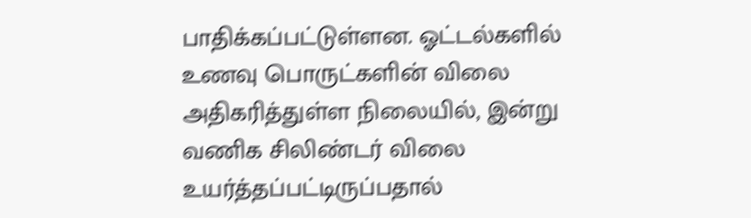பாதிக்கப்பட்டுள்ளன. ஓட்டல்களில் உணவு பொருட்களின் விலை அதிகரித்துள்ள நிலையில், இன்று வணிக சிலிண்டர் விலை உயர்த்தப்பட்டிருப்பதால்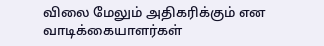விலை மேலும் அதிகரிக்கும் என வாடிக்கையாளர்கள்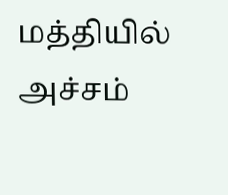மத்தியில் அச்சம்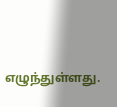எழுந்துள்ளது.